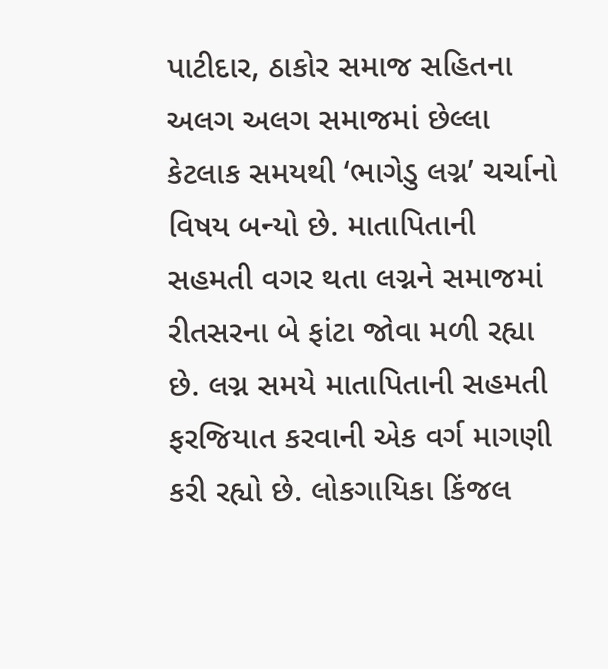પાટીદાર, ઠાકોર સમાજ સહિતના અલગ અલગ સમાજમાં છેલ્લા કેટલાક સમયથી ‘ભાગેડુ લગ્ન’ ચર્ચાનો વિષય બન્યો છે. માતાપિતાની સહમતી વગર થતા લગ્નને સમાજમાં રીતસરના બે ફાંટા જોવા મળી રહ્યા છે. લગ્ન સમયે માતાપિતાની સહમતી ફરજિયાત કરવાની એક વર્ગ માગણી કરી રહ્યો છે. લોકગાયિકા કિંજલ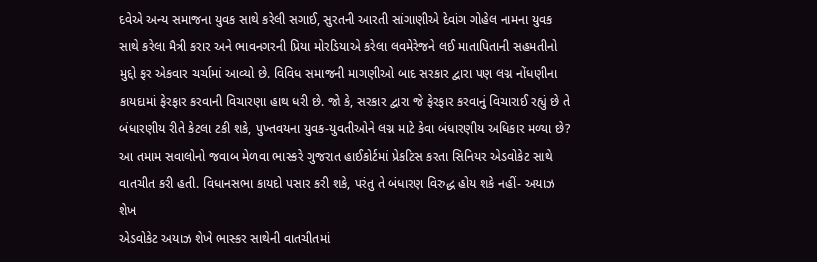દવેએ અન્ય સમાજના યુવક સાથે કરેલી સગાઈ, સુરતની આરતી સાંગાણીએ દેવાંગ ગોહેલ નામના યુવક સાથે કરેલા મૈત્રી કરાર અને ભાવનગરની પ્રિયા મોરડિયાએ કરેલા લવમેરેજને લઈ માતાપિતાની સહમતીનો મુદ્દો ફર એકવાર ચર્ચામાં આવ્યો છે. વિવિધ સમાજની માગણીઓ બાદ સરકાર દ્વારા પણ લગ્ન નોંધણીના કાયદામાં ફેરફાર કરવાની વિચારણા હાથ ધરી છે. જો કે, સરકાર દ્વારા જે ફેરફાર કરવાનું વિચારાઈ રહ્યું છે તે બંધારણીય રીતે કેટલા ટકી શકે, પુખ્તવયના યુવક-યુવતીઓને લગ્ન માટે કેવા બંધારણીય અધિકાર મળ્યા છે? આ તમામ સવાલોનો જવાબ મેળવા ભાસ્કરે ગુજરાત હાઈકોર્ટમાં પ્રેકટિસ કરતા સિનિયર એડવોકેટ સાથે વાતચીત કરી હતી. વિધાનસભા કાયદો પસાર કરી શકે, પરંતુ તે બંધારણ વિરુદ્ધ હોય શકે નહીં- અયાઝ શેખ
એડવોકેટ અયાઝ શેખે ભાસ્કર સાથેની વાતચીતમાં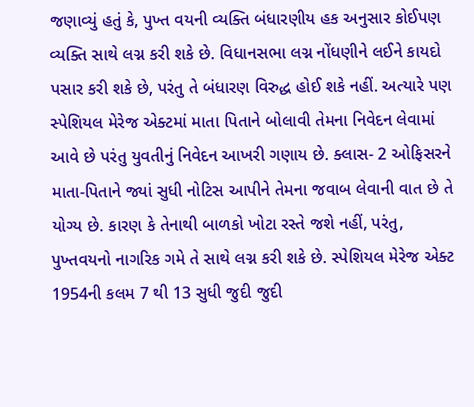જણાવ્યું હતું કે, પુખ્ત વયની વ્યક્તિ બંધારણીય હક અનુસાર કોઈપણ વ્યક્તિ સાથે લગ્ન કરી શકે છે. વિધાનસભા લગ્ન નોંધણીને લઈને કાયદો પસાર કરી શકે છે, પરંતુ તે બંધારણ વિરુદ્ધ હોઈ શકે નહીં. અત્યારે પણ સ્પેશિયલ મેરેજ એક્ટમાં માતા પિતાને બોલાવી તેમના નિવેદન લેવામાં આવે છે પરંતુ યુવતીનું નિવેદન આખરી ગણાય છે. ક્લાસ- 2 ઓફિસરને માતા-પિતાને જ્યાં સુધી નોટિસ આપીને તેમના જવાબ લેવાની વાત છે તે યોગ્ય છે. કારણ કે તેનાથી બાળકો ખોટા રસ્તે જશે નહીં, પરંતુ, પુખ્તવયનો નાગરિક ગમે તે સાથે લગ્ન કરી શકે છે. સ્પેશિયલ મેરેજ એક્ટ 1954ની કલમ 7 થી 13 સુધી જુદી જુદી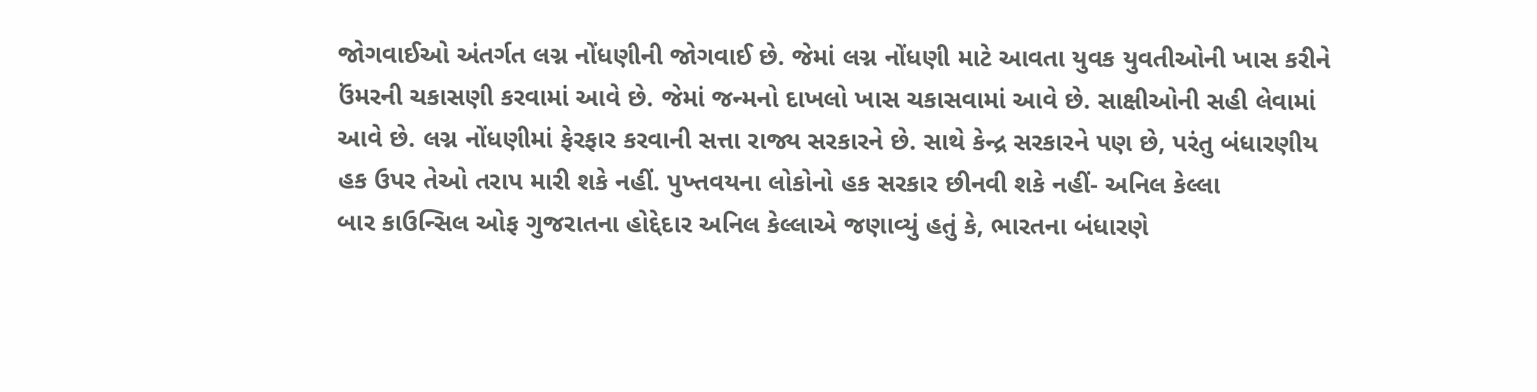જોગવાઈઓ અંતર્ગત લગ્ન નોંધણીની જોગવાઈ છે. જેમાં લગ્ન નોંધણી માટે આવતા યુવક યુવતીઓની ખાસ કરીને ઉંમરની ચકાસણી કરવામાં આવે છે. જેમાં જન્મનો દાખલો ખાસ ચકાસવામાં આવે છે. સાક્ષીઓની સહી લેવામાં આવે છે. લગ્ન નોંધણીમાં ફેરફાર કરવાની સત્તા રાજ્ય સરકારને છે. સાથે કેન્દ્ર સરકારને પણ છે, પરંતુ બંધારણીય હક ઉપર તેઓ તરાપ મારી શકે નહીં. પુખ્તવયના લોકોનો હક સરકાર છીનવી શકે નહીં- અનિલ કેલ્લા
બાર કાઉન્સિલ ઓફ ગુજરાતના હોદ્દેદાર અનિલ કેલ્લાએ જણાવ્યું હતું કે, ભારતના બંધારણે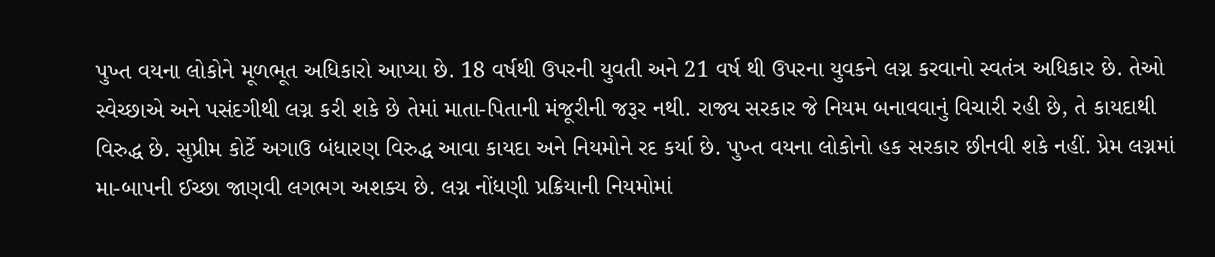પુખ્ત વયના લોકોને મૂળભૂત અધિકારો આપ્યા છે. 18 વર્ષથી ઉપરની યુવતી અને 21 વર્ષ થી ઉપરના યુવકને લગ્ન કરવાનો સ્વતંત્ર અધિકાર છે. તેઓ સ્વેચ્છાએ અને પસંદગીથી લગ્ન કરી શકે છે તેમાં માતા-પિતાની મંજૂરીની જરૂર નથી. રાજ્ય સરકાર જે નિયમ બનાવવાનું વિચારી રહી છે, તે કાયદાથી વિરુદ્ધ છે. સુપ્રીમ કોર્ટે અગાઉ બંધારણ વિરુદ્ધ આવા કાયદા અને નિયમોને રદ કર્યા છે. પુખ્ત વયના લોકોનો હક સરકાર છીનવી શકે નહીં. પ્રેમ લગ્નમાં મા-બાપની ઈચ્છા જાણવી લગભગ અશક્ય છે. લગ્ન નોંધણી પ્રક્રિયાની નિયમોમાં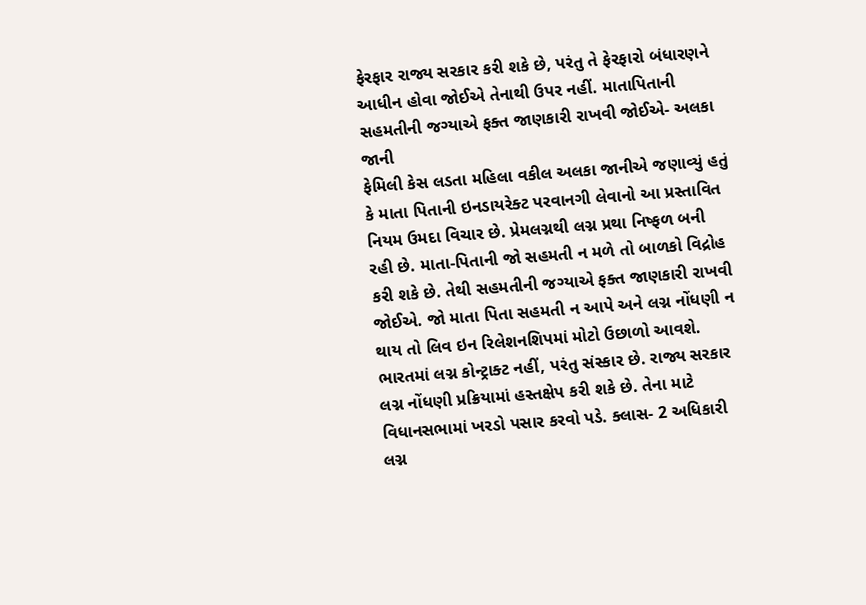ફેરફાર રાજ્ય સરકાર કરી શકે છે, પરંતુ તે ફેરફારો બંધારણને આધીન હોવા જોઈએ તેનાથી ઉપર નહીં. માતાપિતાની સહમતીની જગ્યાએ ફક્ત જાણકારી રાખવી જોઈએ- અલકા જાની
ફેમિલી કેસ લડતા મહિલા વકીલ અલકા જાનીએ જણાવ્યું હતું કે માતા પિતાની ઇનડાયરેક્ટ પરવાનગી લેવાનો આ પ્રસ્તાવિત નિયમ ઉમદા વિચાર છે. પ્રેમલગ્નથી લગ્ન પ્રથા નિષ્ફળ બની રહી છે. માતા-પિતાની જો સહમતી ન મળે તો બાળકો વિદ્રોહ કરી શકે છે. તેથી સહમતીની જગ્યાએ ફક્ત જાણકારી રાખવી જોઈએ. જો માતા પિતા સહમતી ન આપે અને લગ્ન નોંધણી ન થાય તો લિવ ઇન રિલેશનશિપમાં મોટો ઉછાળો આવશે. ભારતમાં લગ્ન કોન્ટ્રાક્ટ નહીં, પરંતુ સંસ્કાર છે. રાજ્ય સરકાર લગ્ન નોંધણી પ્રક્રિયામાં હસ્તક્ષેપ કરી શકે છે. તેના માટે વિધાનસભામાં ખરડો પસાર કરવો પડે. ક્લાસ- 2 અધિકારી લગ્ન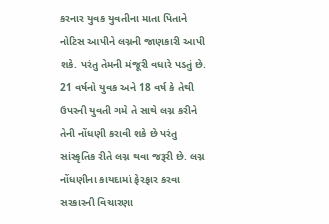કરનાર યુવક યુવતીના માતા પિતાને નોટિસ આપીને લગ્નની જાણકારી આપી શકે. પરંતુ તેમની મંજૂરી વધારે પડતું છે. 21 વર્ષનો યુવક અને 18 વર્ષ કે તેથી ઉપરની યુવતી ગમે તે સાથે લગ્ન કરીને તેની નોંધણી કરાવી શકે છે પરંતુ સાંસ્કૃતિક રીતે લગ્ન થવા જરૂરી છે. લગ્ન નોંધણીના કાયદામાં ફેરફાર કરવા સરકારની વિચારણા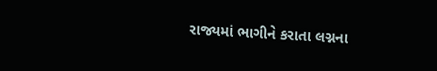રાજ્યમાં ભાગીને કરાતા લગ્નના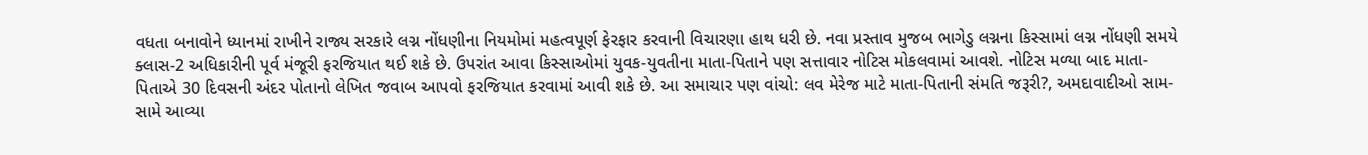વધતા બનાવોને ધ્યાનમાં રાખીને રાજ્ય સરકારે લગ્ન નોંધણીના નિયમોમાં મહત્વપૂર્ણ ફેરફાર કરવાની વિચારણા હાથ ધરી છે. નવા પ્રસ્તાવ મુજબ ભાગેડુ લગ્નના કિસ્સામાં લગ્ન નોંધણી સમયે ક્લાસ-2 અધિકારીની પૂર્વ મંજૂરી ફરજિયાત થઈ શકે છે. ઉપરાંત આવા કિસ્સાઓમાં યુવક-યુવતીના માતા-પિતાને પણ સત્તાવાર નોટિસ મોકલવામાં આવશે. નોટિસ મળ્યા બાદ માતા-પિતાએ 30 દિવસની અંદર પોતાનો લેખિત જવાબ આપવો ફરજિયાત કરવામાં આવી શકે છે. આ સમાચાર પણ વાંચો: લવ મેરેજ માટે માતા-પિતાની સંમતિ જરૂરી?, અમદાવાદીઓ સામ-સામે આવ્યા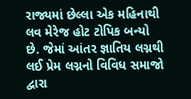રાજ્યમાં છેલ્લા એક મહિનાથી લવ મેરેજ હોટ ટોપિક બન્યો છે. જેમાં આંતર જ્ઞાતિય લગ્નથી લઈ પ્રેમ લગ્નનો વિવિધ સમાજો દ્વારા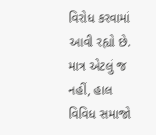વિરોધ કરવામાં આવી રહ્યો છે. માત્ર એટલું જ નહીં, હાલ વિવિધ સમાજો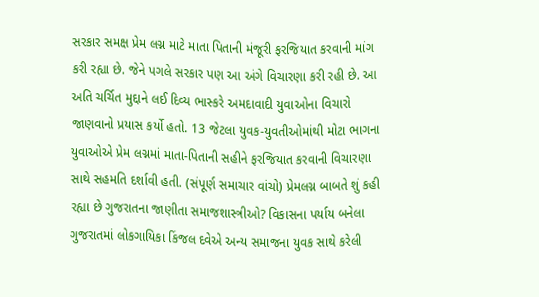સરકાર સમક્ષ પ્રેમ લગ્ન માટે માતા પિતાની મંજૂરી ફરજિયાત કરવાની માંગ કરી રહ્યા છે. જેને પગલે સરકાર પણ આ અંગે વિચારણા કરી રહી છે. આ અતિ ચર્ચિત મુદ્દાને લઈ દિવ્ય ભાસ્કરે અમદાવાદી યુવાઓના વિચારો જાણવાનો પ્રયાસ કર્યો હતો. 13 જેટલા યુવક-યુવતીઓમાંથી મોટા ભાગના યુવાઓએ પ્રેમ લગ્નમાં માતા-પિતાની સહીને ફરજિયાત કરવાની વિચારણા સાથે સહમતિ દર્શાવી હતી. (સંપૂર્ણ સમાચાર વાંચો) પ્રેમલગ્ન બાબતે શું કહી રહ્યા છે ગુજરાતના જાણીતા સમાજશાસ્ત્રીઓ? વિકાસના પર્યાય બનેલા ગુજરાતમાં લોકગાયિકા કિંજલ દવેએ અન્ય સમાજના યુવક સાથે કરેલી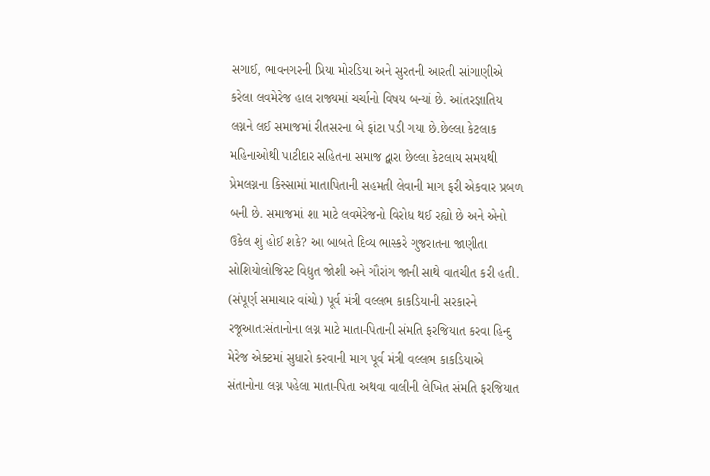સગાઈ, ભાવનગરની પ્રિયા મોરડિયા અને સુરતની આરતી સાંગાણીએ કરેલા લવમેરેજ હાલ રાજ્યમાં ચર્ચાનો વિષય બન્યાં છે. આંતરજ્ઞાતિય લગ્નને લઈ સમાજમાં રીતસરના બે ફાંટા પડી ગયા છે.છેલ્લા કેટલાક મહિનાઓથી પાટીદાર સહિતના સમાજ દ્વારા છેલ્લા કેટલાય સમયથી પ્રેમલગ્નના કિસ્સામાં માતાપિતાની સહમતી લેવાની માગ ફરી એકવાર પ્રબળ બની છે. સમાજમાં શા માટે લવમેરેજનો વિરોધ થઈ રહ્યો છે અને એનો ઉકેલ શું હોઈ શકે? આ બાબતે દિવ્ય ભાસ્કરે ગુજરાતના જાણીતા સોશિયોલોજિસ્ટ વિદ્યુત જોશી અને ગૌરાંગ જાની સાથે વાતચીત કરી હતી. (સંપૂર્ણ સમાચાર વાંચો) પૂર્વ મંત્રી વલ્લભ કાકડિયાની સરકારને રજૂઆત:સંતાનોના લગ્ન માટે માતા-પિતાની સંમતિ ફરજિયાત કરવા હિન્દુ મેરેજ એક્ટમાં સુધારો કરવાની માગ પૂર્વ મંત્રી વલ્લભ કાકડિયાએ સંતાનોના લગ્ન પહેલા માતા-પિતા અથવા વાલીની લેખિત સંમતિ ફરજિયાત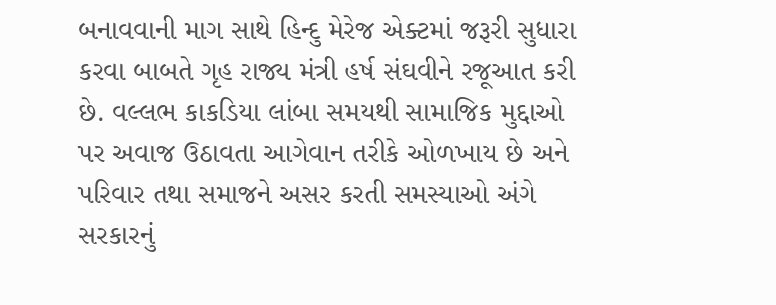બનાવવાની માગ સાથે હિન્દુ મેરેજ એક્ટમાં જરૂરી સુધારા કરવા બાબતે ગૃહ રાજ્ય મંત્રી હર્ષ સંઘવીને રજૂઆત કરી છે. વલ્લભ કાકડિયા લાંબા સમયથી સામાજિક મુદ્દાઓ પર અવાજ ઉઠાવતા આગેવાન તરીકે ઓળખાય છે અને પરિવાર તથા સમાજને અસર કરતી સમસ્યાઓ અંગે સરકારનું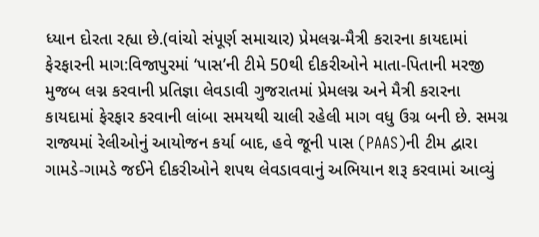ધ્યાન દોરતા રહ્યા છે.(વાંચો સંપૂર્ણ સમાચાર) પ્રેમલગ્ન-મૈત્રી કરારના કાયદામાં ફેરફારની માગ:વિજાપુરમાં ‘પાસ’ની ટીમે 50થી દીકરીઓને માતા-પિતાની મરજી મુજબ લગ્ન કરવાની પ્રતિજ્ઞા લેવડાવી ગુજરાતમાં પ્રેમલગ્ન અને મૈત્રી કરારના કાયદામાં ફેરફાર કરવાની લાંબા સમયથી ચાલી રહેલી માગ વધુ ઉગ્ર બની છે. સમગ્ર રાજ્યમાં રેલીઓનું આયોજન કર્યા બાદ, હવે જૂની પાસ (PAAS)ની ટીમ દ્વારા ગામડે-ગામડે જઈને દીકરીઓને શપથ લેવડાવવાનું અભિયાન શરૂ કરવામાં આવ્યું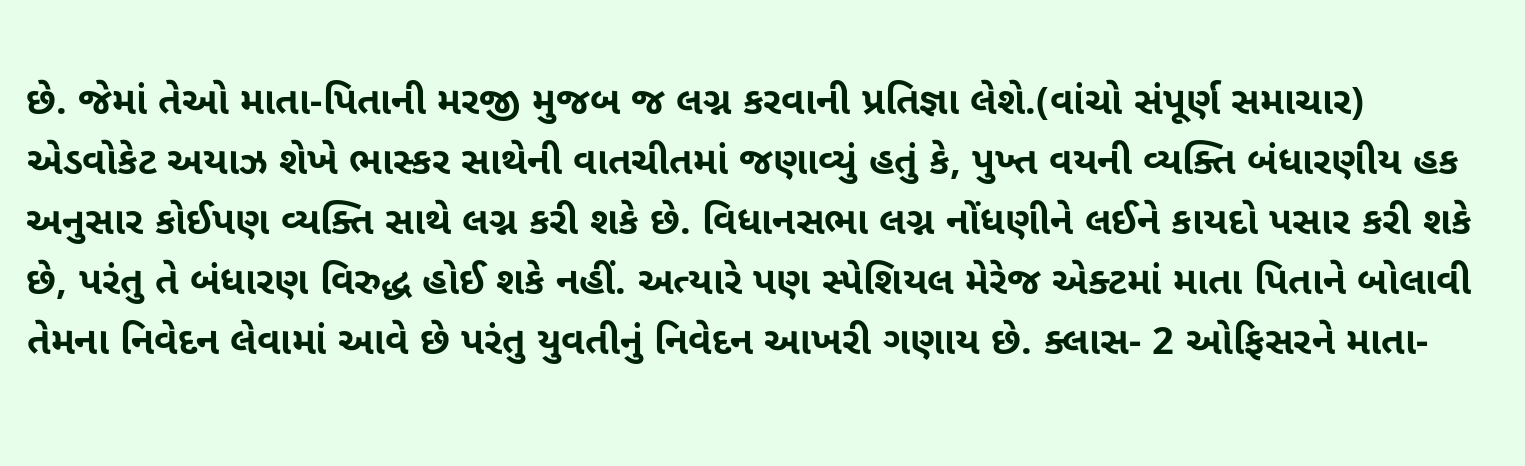છે. જેમાં તેઓ માતા-પિતાની મરજી મુજબ જ લગ્ન કરવાની પ્રતિજ્ઞા લેશે.(વાંચો સંપૂર્ણ સમાચાર)
એડવોકેટ અયાઝ શેખે ભાસ્કર સાથેની વાતચીતમાં જણાવ્યું હતું કે, પુખ્ત વયની વ્યક્તિ બંધારણીય હક અનુસાર કોઈપણ વ્યક્તિ સાથે લગ્ન કરી શકે છે. વિધાનસભા લગ્ન નોંધણીને લઈને કાયદો પસાર કરી શકે છે, પરંતુ તે બંધારણ વિરુદ્ધ હોઈ શકે નહીં. અત્યારે પણ સ્પેશિયલ મેરેજ એક્ટમાં માતા પિતાને બોલાવી તેમના નિવેદન લેવામાં આવે છે પરંતુ યુવતીનું નિવેદન આખરી ગણાય છે. ક્લાસ- 2 ઓફિસરને માતા-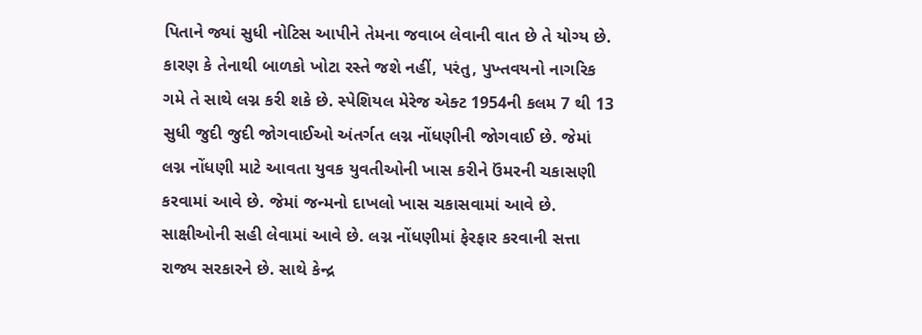પિતાને જ્યાં સુધી નોટિસ આપીને તેમના જવાબ લેવાની વાત છે તે યોગ્ય છે. કારણ કે તેનાથી બાળકો ખોટા રસ્તે જશે નહીં, પરંતુ, પુખ્તવયનો નાગરિક ગમે તે સાથે લગ્ન કરી શકે છે. સ્પેશિયલ મેરેજ એક્ટ 1954ની કલમ 7 થી 13 સુધી જુદી જુદી જોગવાઈઓ અંતર્ગત લગ્ન નોંધણીની જોગવાઈ છે. જેમાં લગ્ન નોંધણી માટે આવતા યુવક યુવતીઓની ખાસ કરીને ઉંમરની ચકાસણી કરવામાં આવે છે. જેમાં જન્મનો દાખલો ખાસ ચકાસવામાં આવે છે. સાક્ષીઓની સહી લેવામાં આવે છે. લગ્ન નોંધણીમાં ફેરફાર કરવાની સત્તા રાજ્ય સરકારને છે. સાથે કેન્દ્ર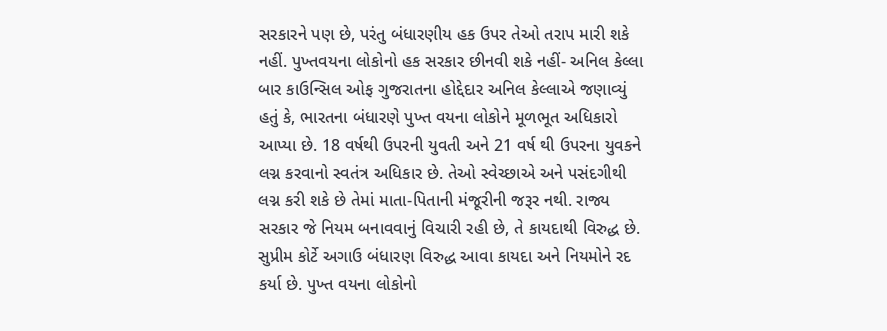સરકારને પણ છે, પરંતુ બંધારણીય હક ઉપર તેઓ તરાપ મારી શકે નહીં. પુખ્તવયના લોકોનો હક સરકાર છીનવી શકે નહીં- અનિલ કેલ્લા
બાર કાઉન્સિલ ઓફ ગુજરાતના હોદ્દેદાર અનિલ કેલ્લાએ જણાવ્યું હતું કે, ભારતના બંધારણે પુખ્ત વયના લોકોને મૂળભૂત અધિકારો આપ્યા છે. 18 વર્ષથી ઉપરની યુવતી અને 21 વર્ષ થી ઉપરના યુવકને લગ્ન કરવાનો સ્વતંત્ર અધિકાર છે. તેઓ સ્વેચ્છાએ અને પસંદગીથી લગ્ન કરી શકે છે તેમાં માતા-પિતાની મંજૂરીની જરૂર નથી. રાજ્ય સરકાર જે નિયમ બનાવવાનું વિચારી રહી છે, તે કાયદાથી વિરુદ્ધ છે. સુપ્રીમ કોર્ટે અગાઉ બંધારણ વિરુદ્ધ આવા કાયદા અને નિયમોને રદ કર્યા છે. પુખ્ત વયના લોકોનો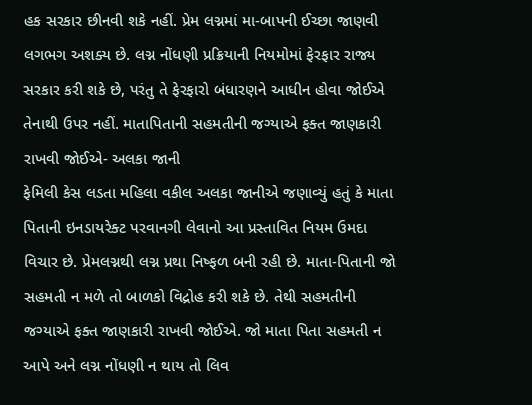હક સરકાર છીનવી શકે નહીં. પ્રેમ લગ્નમાં મા-બાપની ઈચ્છા જાણવી લગભગ અશક્ય છે. લગ્ન નોંધણી પ્રક્રિયાની નિયમોમાં ફેરફાર રાજ્ય સરકાર કરી શકે છે, પરંતુ તે ફેરફારો બંધારણને આધીન હોવા જોઈએ તેનાથી ઉપર નહીં. માતાપિતાની સહમતીની જગ્યાએ ફક્ત જાણકારી રાખવી જોઈએ- અલકા જાની
ફેમિલી કેસ લડતા મહિલા વકીલ અલકા જાનીએ જણાવ્યું હતું કે માતા પિતાની ઇનડાયરેક્ટ પરવાનગી લેવાનો આ પ્રસ્તાવિત નિયમ ઉમદા વિચાર છે. પ્રેમલગ્નથી લગ્ન પ્રથા નિષ્ફળ બની રહી છે. માતા-પિતાની જો સહમતી ન મળે તો બાળકો વિદ્રોહ કરી શકે છે. તેથી સહમતીની જગ્યાએ ફક્ત જાણકારી રાખવી જોઈએ. જો માતા પિતા સહમતી ન આપે અને લગ્ન નોંધણી ન થાય તો લિવ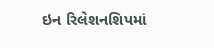ઇન રિલેશનશિપમાં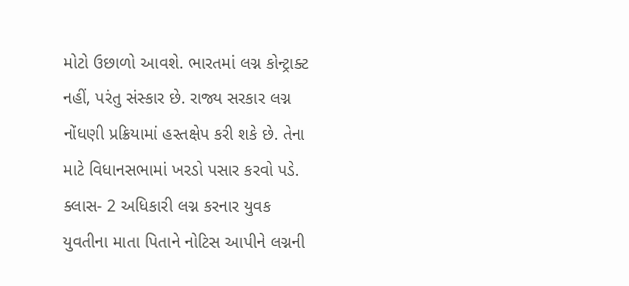મોટો ઉછાળો આવશે. ભારતમાં લગ્ન કોન્ટ્રાક્ટ નહીં, પરંતુ સંસ્કાર છે. રાજ્ય સરકાર લગ્ન નોંધણી પ્રક્રિયામાં હસ્તક્ષેપ કરી શકે છે. તેના માટે વિધાનસભામાં ખરડો પસાર કરવો પડે. ક્લાસ- 2 અધિકારી લગ્ન કરનાર યુવક યુવતીના માતા પિતાને નોટિસ આપીને લગ્નની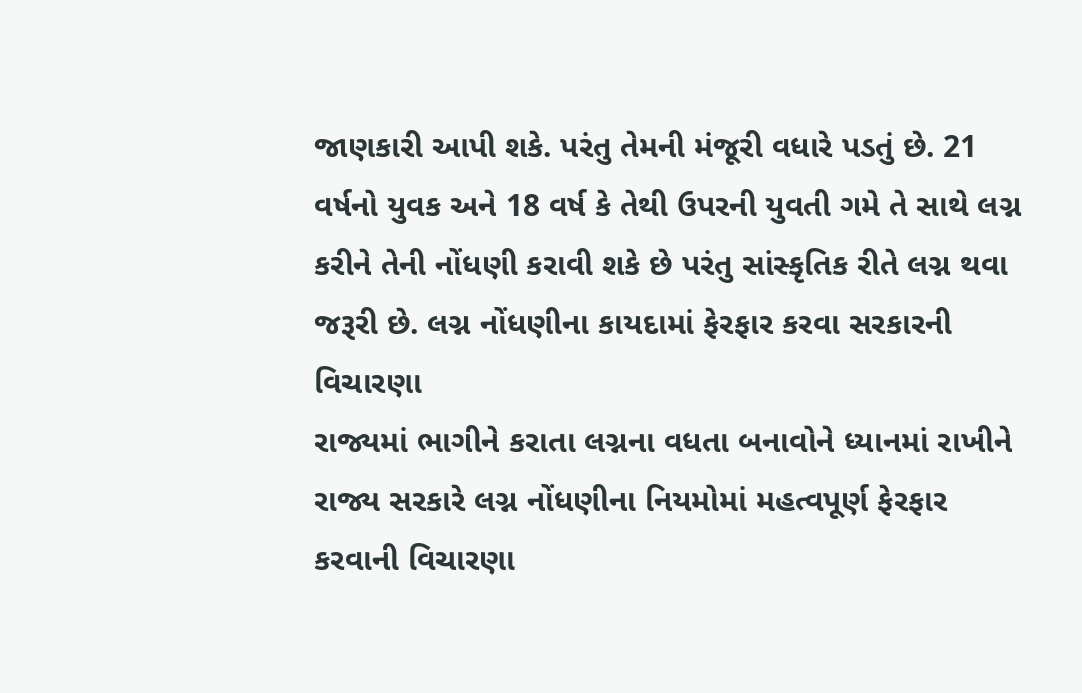જાણકારી આપી શકે. પરંતુ તેમની મંજૂરી વધારે પડતું છે. 21 વર્ષનો યુવક અને 18 વર્ષ કે તેથી ઉપરની યુવતી ગમે તે સાથે લગ્ન કરીને તેની નોંધણી કરાવી શકે છે પરંતુ સાંસ્કૃતિક રીતે લગ્ન થવા જરૂરી છે. લગ્ન નોંધણીના કાયદામાં ફેરફાર કરવા સરકારની વિચારણા
રાજ્યમાં ભાગીને કરાતા લગ્નના વધતા બનાવોને ધ્યાનમાં રાખીને રાજ્ય સરકારે લગ્ન નોંધણીના નિયમોમાં મહત્વપૂર્ણ ફેરફાર કરવાની વિચારણા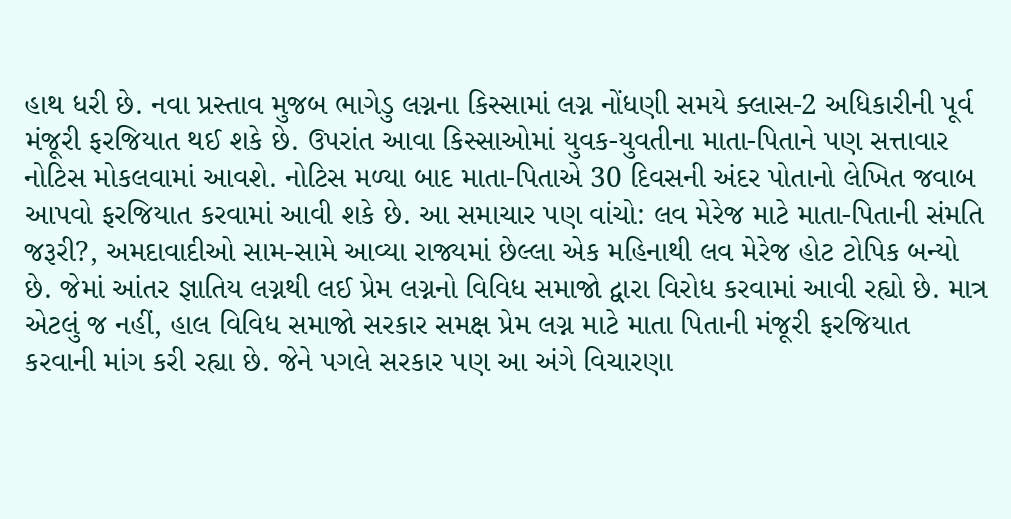હાથ ધરી છે. નવા પ્રસ્તાવ મુજબ ભાગેડુ લગ્નના કિસ્સામાં લગ્ન નોંધણી સમયે ક્લાસ-2 અધિકારીની પૂર્વ મંજૂરી ફરજિયાત થઈ શકે છે. ઉપરાંત આવા કિસ્સાઓમાં યુવક-યુવતીના માતા-પિતાને પણ સત્તાવાર નોટિસ મોકલવામાં આવશે. નોટિસ મળ્યા બાદ માતા-પિતાએ 30 દિવસની અંદર પોતાનો લેખિત જવાબ આપવો ફરજિયાત કરવામાં આવી શકે છે. આ સમાચાર પણ વાંચો: લવ મેરેજ માટે માતા-પિતાની સંમતિ જરૂરી?, અમદાવાદીઓ સામ-સામે આવ્યા રાજ્યમાં છેલ્લા એક મહિનાથી લવ મેરેજ હોટ ટોપિક બન્યો છે. જેમાં આંતર જ્ઞાતિય લગ્નથી લઈ પ્રેમ લગ્નનો વિવિધ સમાજો દ્વારા વિરોધ કરવામાં આવી રહ્યો છે. માત્ર એટલું જ નહીં, હાલ વિવિધ સમાજો સરકાર સમક્ષ પ્રેમ લગ્ન માટે માતા પિતાની મંજૂરી ફરજિયાત કરવાની માંગ કરી રહ્યા છે. જેને પગલે સરકાર પણ આ અંગે વિચારણા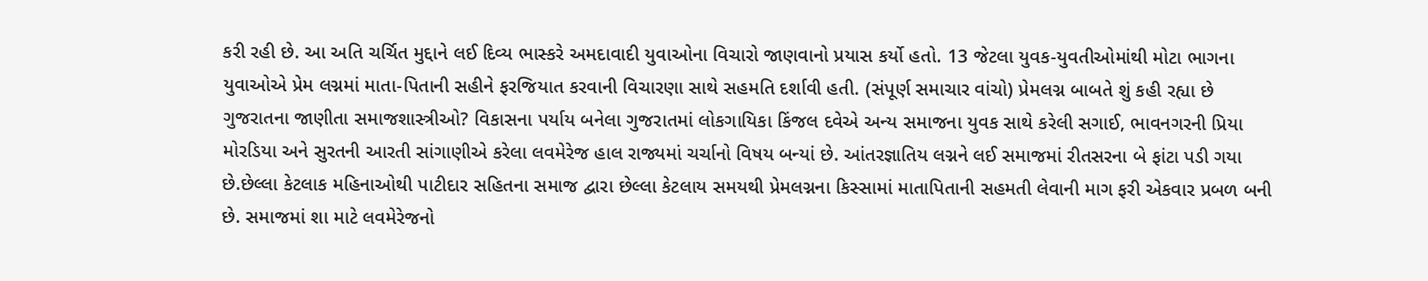કરી રહી છે. આ અતિ ચર્ચિત મુદ્દાને લઈ દિવ્ય ભાસ્કરે અમદાવાદી યુવાઓના વિચારો જાણવાનો પ્રયાસ કર્યો હતો. 13 જેટલા યુવક-યુવતીઓમાંથી મોટા ભાગના યુવાઓએ પ્રેમ લગ્નમાં માતા-પિતાની સહીને ફરજિયાત કરવાની વિચારણા સાથે સહમતિ દર્શાવી હતી. (સંપૂર્ણ સમાચાર વાંચો) પ્રેમલગ્ન બાબતે શું કહી રહ્યા છે ગુજરાતના જાણીતા સમાજશાસ્ત્રીઓ? વિકાસના પર્યાય બનેલા ગુજરાતમાં લોકગાયિકા કિંજલ દવેએ અન્ય સમાજના યુવક સાથે કરેલી સગાઈ, ભાવનગરની પ્રિયા મોરડિયા અને સુરતની આરતી સાંગાણીએ કરેલા લવમેરેજ હાલ રાજ્યમાં ચર્ચાનો વિષય બન્યાં છે. આંતરજ્ઞાતિય લગ્નને લઈ સમાજમાં રીતસરના બે ફાંટા પડી ગયા છે.છેલ્લા કેટલાક મહિનાઓથી પાટીદાર સહિતના સમાજ દ્વારા છેલ્લા કેટલાય સમયથી પ્રેમલગ્નના કિસ્સામાં માતાપિતાની સહમતી લેવાની માગ ફરી એકવાર પ્રબળ બની છે. સમાજમાં શા માટે લવમેરેજનો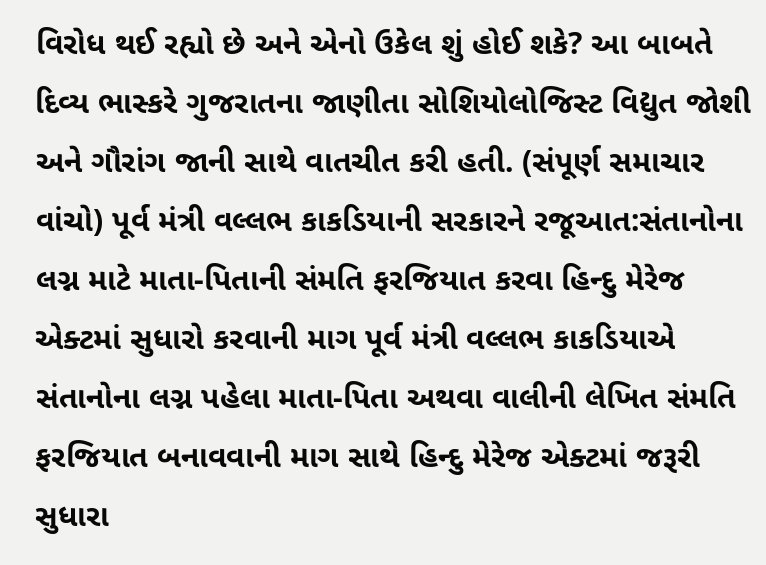વિરોધ થઈ રહ્યો છે અને એનો ઉકેલ શું હોઈ શકે? આ બાબતે દિવ્ય ભાસ્કરે ગુજરાતના જાણીતા સોશિયોલોજિસ્ટ વિદ્યુત જોશી અને ગૌરાંગ જાની સાથે વાતચીત કરી હતી. (સંપૂર્ણ સમાચાર વાંચો) પૂર્વ મંત્રી વલ્લભ કાકડિયાની સરકારને રજૂઆત:સંતાનોના લગ્ન માટે માતા-પિતાની સંમતિ ફરજિયાત કરવા હિન્દુ મેરેજ એક્ટમાં સુધારો કરવાની માગ પૂર્વ મંત્રી વલ્લભ કાકડિયાએ સંતાનોના લગ્ન પહેલા માતા-પિતા અથવા વાલીની લેખિત સંમતિ ફરજિયાત બનાવવાની માગ સાથે હિન્દુ મેરેજ એક્ટમાં જરૂરી સુધારા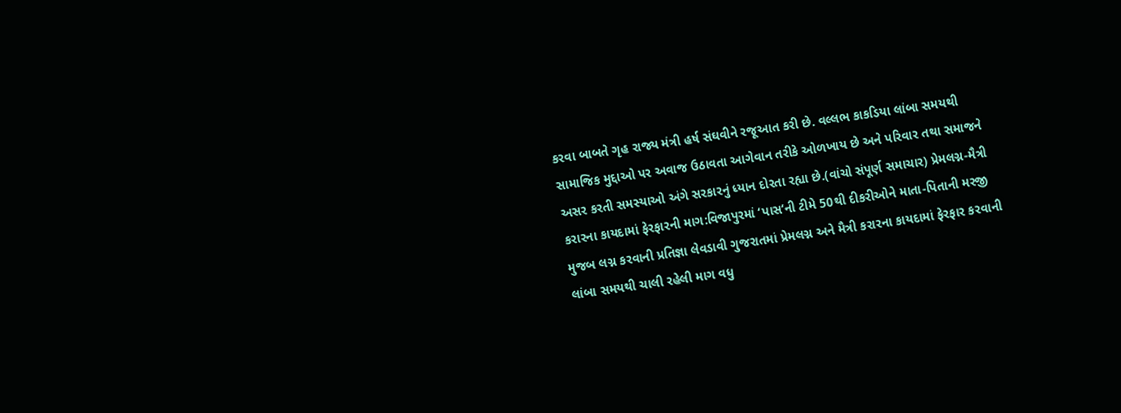કરવા બાબતે ગૃહ રાજ્ય મંત્રી હર્ષ સંઘવીને રજૂઆત કરી છે. વલ્લભ કાકડિયા લાંબા સમયથી સામાજિક મુદ્દાઓ પર અવાજ ઉઠાવતા આગેવાન તરીકે ઓળખાય છે અને પરિવાર તથા સમાજને અસર કરતી સમસ્યાઓ અંગે સરકારનું ધ્યાન દોરતા રહ્યા છે.(વાંચો સંપૂર્ણ સમાચાર) પ્રેમલગ્ન-મૈત્રી કરારના કાયદામાં ફેરફારની માગ:વિજાપુરમાં ‘પાસ’ની ટીમે 50થી દીકરીઓને માતા-પિતાની મરજી મુજબ લગ્ન કરવાની પ્રતિજ્ઞા લેવડાવી ગુજરાતમાં પ્રેમલગ્ન અને મૈત્રી કરારના કાયદામાં ફેરફાર કરવાની લાંબા સમયથી ચાલી રહેલી માગ વધુ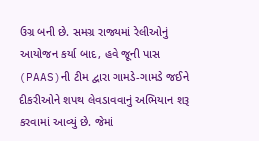ઉગ્ર બની છે. સમગ્ર રાજ્યમાં રેલીઓનું આયોજન કર્યા બાદ, હવે જૂની પાસ (PAAS)ની ટીમ દ્વારા ગામડે-ગામડે જઈને દીકરીઓને શપથ લેવડાવવાનું અભિયાન શરૂ કરવામાં આવ્યું છે. જેમાં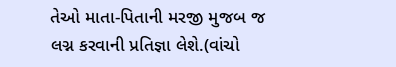તેઓ માતા-પિતાની મરજી મુજબ જ લગ્ન કરવાની પ્રતિજ્ઞા લેશે.(વાંચો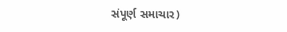સંપૂર્ણ સમાચાર)